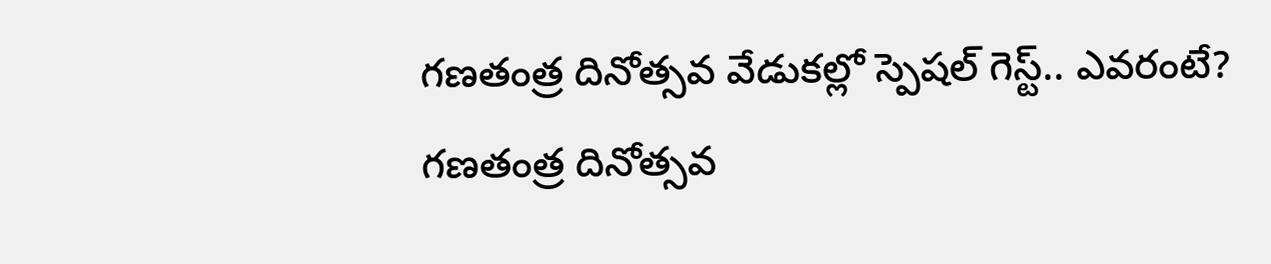గణతంత్ర దినోత్సవ వేడుకల్లో స్పెషల్ గెస్ట్.. ఎవరంటే?
గణతంత్ర దినోత్సవ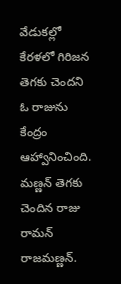వేడుకల్లో కేరళలో గిరిజన తెగకు చెందని ఓ రాజును కేంద్రం ఆహ్వానించింది. మణ్ణన్ తెగకు చెందిన రాజు రామన్ రాజమణ్ణన్.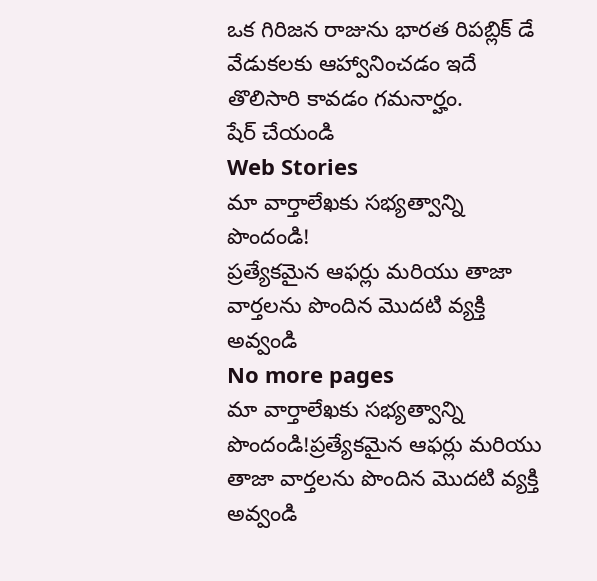ఒక గిరిజన రాజును భారత రిపబ్లిక్ డే వేడుకలకు ఆహ్వానించడం ఇదే తొలిసారి కావడం గమనార్హం.
షేర్ చేయండి
Web Stories
మా వార్తాలేఖకు సభ్యత్వాన్ని పొందండి!
ప్రత్యేకమైన ఆఫర్లు మరియు తాజా వార్తలను పొందిన మొదటి వ్యక్తి అవ్వండి
No more pages
మా వార్తాలేఖకు సభ్యత్వాన్ని పొందండి!ప్రత్యేకమైన ఆఫర్లు మరియు తాజా వార్తలను పొందిన మొదటి వ్యక్తి అవ్వండి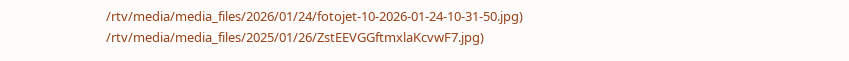/rtv/media/media_files/2026/01/24/fotojet-10-2026-01-24-10-31-50.jpg)
/rtv/media/media_files/2025/01/26/ZstEEVGGftmxlaKcvwF7.jpg)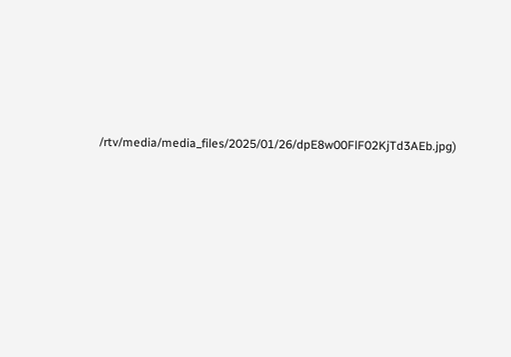/rtv/media/media_files/2025/01/26/dpE8w00FlF02KjTd3AEb.jpg)